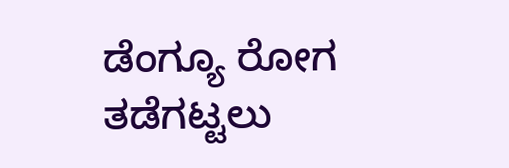ಡೆಂಗ್ಯೂ ರೋಗ ತಡೆಗಟ್ಟಲು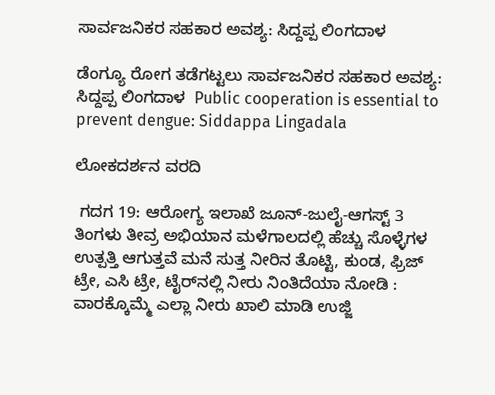ಸಾರ್ವಜನಿಕರ ಸಹಕಾರ ಅವಶ್ಯ: ಸಿದ್ದಪ್ಪ ಲಿಂಗದಾಳ

ಡೆಂಗ್ಯೂ ರೋಗ ತಡೆಗಟ್ಟಲು ಸಾರ್ವಜನಿಕರ ಸಹಕಾರ ಅವಶ್ಯ: ಸಿದ್ದಪ್ಪ ಲಿಂಗದಾಳ  Public cooperation is essential to prevent dengue: Siddappa Lingadala

ಲೋಕದರ್ಶನ ವರದಿ

 ಗದಗ 19: ಆರೋಗ್ಯ ಇಲಾಖೆ ಜೂನ್‌-ಜುಲೈ-ಆಗಸ್ಟ್‌ 3 ತಿಂಗಳು ತೀವ್ರ ಅಭಿಯಾನ ಮಳೆಗಾಲದಲ್ಲಿ ಹೆಚ್ಚು ಸೊಳ್ಳೆಗಳ ಉತ್ಪತ್ತಿ ಆಗುತ್ತವೆ ಮನೆ ಸುತ್ತ ನೀರಿನ ತೊಟ್ಟಿ, ಕುಂಡ, ಫ್ರಿಜ್ ಟ್ರೇ, ಎಸಿ ಟ್ರೇ, ಟೈರ್‌ನಲ್ಲಿ ನೀರು ನಿಂತಿದೆಯಾ ನೋಡಿ : ವಾರಕ್ಕೊಮ್ಮೆ ಎಲ್ಲಾ ನೀರು ಖಾಲಿ ಮಾಡಿ ಉಜ್ಜಿ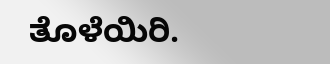ತೊಳೆಯಿರಿ.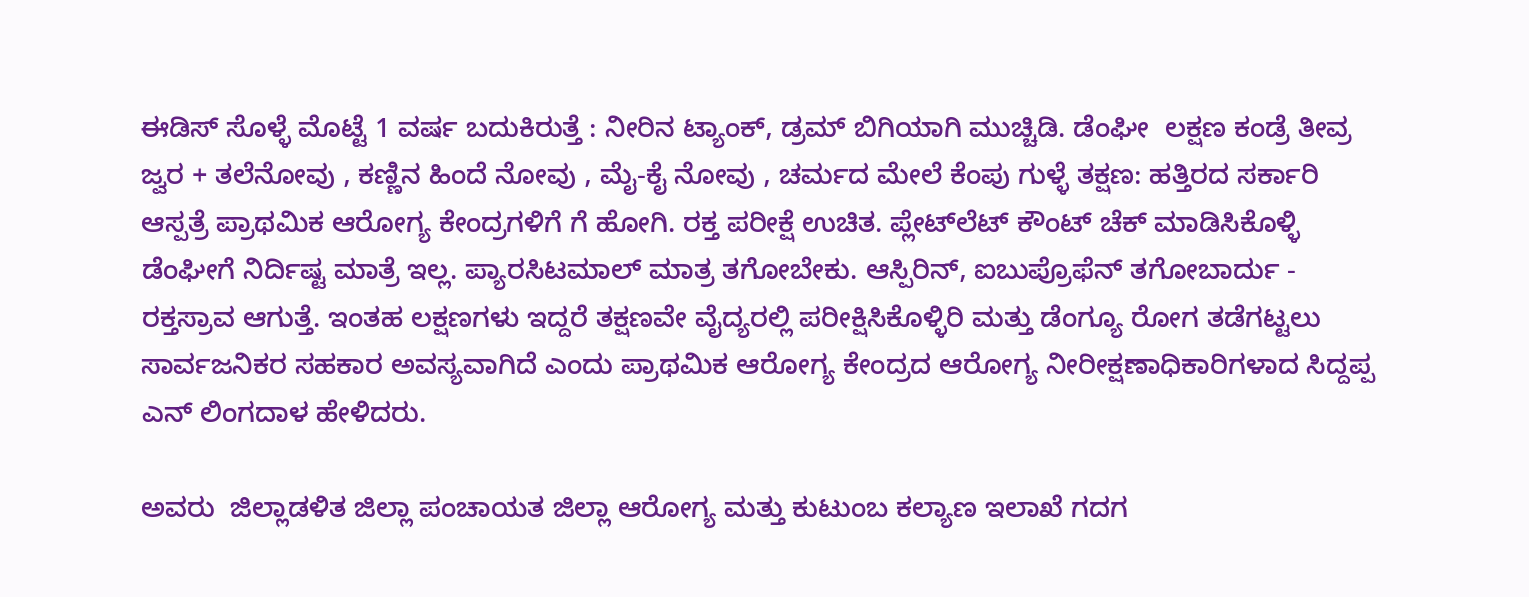ಈಡಿಸ್ ಸೊಳ್ಳೆ ಮೊಟ್ಟೆ 1 ವರ್ಷ ಬದುಕಿರುತ್ತೆ : ನೀರಿನ ಟ್ಯಾಂಕ್, ಡ್ರಮ್ ಬಿಗಿಯಾಗಿ ಮುಚ್ಚಿಡಿ. ಡೆಂಘೀ  ಲಕ್ಷಣ ಕಂಡ್ರೆ ತೀವ್ರ ಜ್ವರ + ತಲೆನೋವು , ಕಣ್ಣಿನ ಹಿಂದೆ ನೋವು , ಮೈ-ಕೈ ನೋವು , ಚರ್ಮದ ಮೇಲೆ ಕೆಂಪು ಗುಳ್ಳೆ ತಕ್ಷಣ: ಹತ್ತಿರದ ಸರ್ಕಾರಿ ಆಸ್ಪತ್ರೆ ಪ್ರಾಥಮಿಕ ಆರೋಗ್ಯ ಕೇಂದ್ರಗಳಿಗೆ ಗೆ ಹೋಗಿ. ರಕ್ತ ಪರೀಕ್ಷೆ ಉಚಿತ. ಪ್ಲೇಟ್‌ಲೆಟ್ ಕೌಂಟ್ ಚೆಕ್ ಮಾಡಿಸಿಕೊಳ್ಳಿ ಡೆಂಘೀಗೆ ನಿರ್ದಿಷ್ಟ ಮಾತ್ರೆ ಇಲ್ಲ. ಪ್ಯಾರಸಿಟಮಾಲ್ ಮಾತ್ರ ತಗೋಬೇಕು. ಆಸ್ಪಿರಿನ್, ಐಬುಪ್ರೊಫೆನ್ ತಗೋಬಾರ್ದು - ರಕ್ತಸ್ರಾವ ಆಗುತ್ತೆ. ಇಂತಹ ಲಕ್ಷಣಗಳು ಇದ್ದರೆ ತಕ್ಷಣವೇ ವೈದ್ಯರಲ್ಲಿ ಪರೀಕ್ಷಿಸಿಕೊಳ್ಳಿರಿ ಮತ್ತು ಡೆಂಗ್ಯೂ ರೋಗ ತಡೆಗಟ್ಟಲು  ಸಾರ್ವಜನಿಕರ ಸಹಕಾರ ಅವಸ್ಯವಾಗಿದೆ ಎಂದು ಪ್ರಾಥಮಿಕ ಆರೋಗ್ಯ ಕೇಂದ್ರದ ಆರೋಗ್ಯ ನೀರೀಕ್ಷಣಾಧಿಕಾರಿಗಳಾದ ಸಿದ್ದಪ್ಪ ಎನ್ ಲಿಂಗದಾಳ ಹೇಳಿದರು.

ಅವರು  ಜಿಲ್ಲಾಡಳಿತ ಜಿಲ್ಲಾ ಪಂಚಾಯತ ಜಿಲ್ಲಾ ಆರೋಗ್ಯ ಮತ್ತು ಕುಟುಂಬ ಕಲ್ಯಾಣ ಇಲಾಖೆ ಗದಗ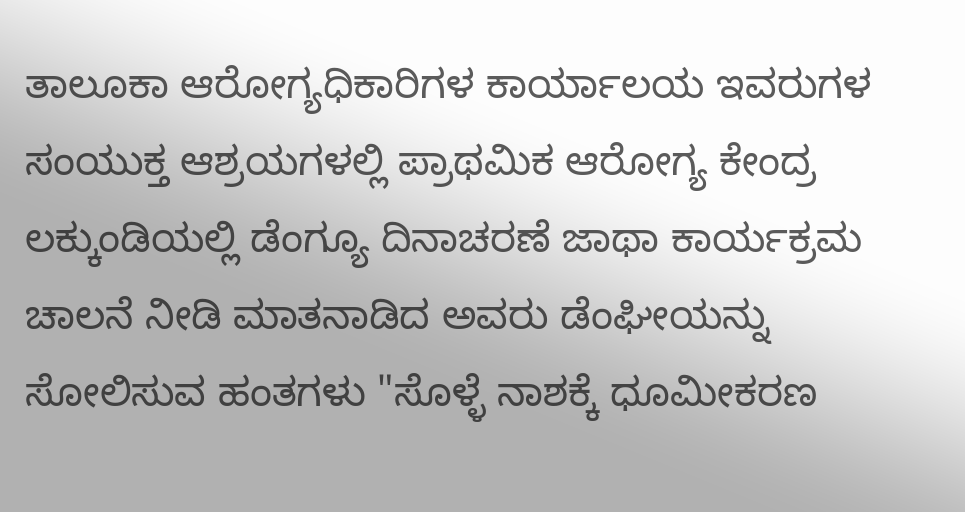ತಾಲೂಕಾ ಆರೋಗ್ಯಧಿಕಾರಿಗಳ ಕಾರ್ಯಾಲಯ ಇವರುಗಳ ಸಂಯುಕ್ತ ಆಶ್ರಯಗಳಲ್ಲಿ ಪ್ರಾಥಮಿಕ ಆರೋಗ್ಯ ಕೇಂದ್ರ ಲಕ್ಕುಂಡಿಯಲ್ಲಿ ಡೆಂಗ್ಯೂ ದಿನಾಚರಣೆ ಜಾಥಾ ಕಾರ್ಯಕ್ರಮ ಚಾಲನೆ ನೀಡಿ ಮಾತನಾಡಿದ ಅವರು ಡೆಂಘೀಯನ್ನು ಸೋಲಿಸುವ ಹಂತಗಳು "ಸೊಳ್ಳೆ ನಾಶಕ್ಕೆ ಧೂಮೀಕರಣ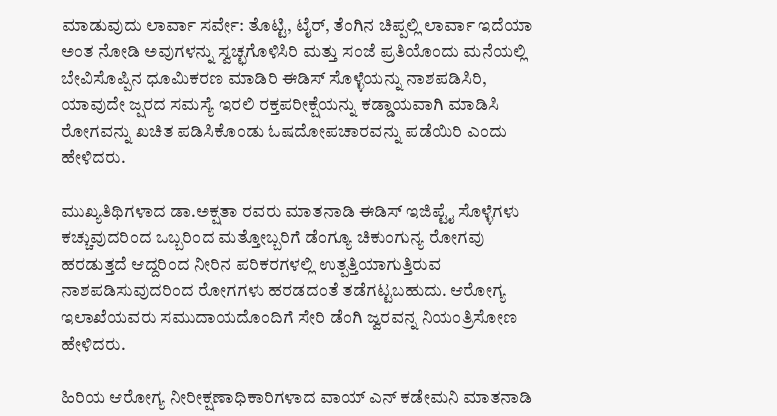ಮಾಡುವುದು ಲಾರ್ವಾ ಸರ್ವೇ: ತೊಟ್ಟಿ, ಟೈರ್, ತೆಂಗಿನ ಚಿಪ್ಪಲ್ಲಿ ಲಾರ್ವಾ ಇದೆಯಾ ಅಂತ ನೋಡಿ ಅವುಗಳನ್ನು ಸ್ವಚ್ಛಗೊಳಿಸಿರಿ ಮತ್ತು ಸಂಜೆ ಪ್ರತಿಯೊಂದು ಮನೆಯಲ್ಲಿ ಬೇವಿಸೊಪ್ಪಿನ ಧೂಮಿಕರಣ ಮಾಡಿರಿ ಈಡಿಸ್ ಸೊಳ್ಳೆಯನ್ನು ನಾಶಪಡಿಸಿರಿ, ಯಾವುದೇ ಜ್ಷರದ ಸಮಸ್ಯೆ ಇರಲಿ ರಕ್ತಪರೀಕ್ಷೆಯನ್ನು ಕಡ್ಡಾಯವಾಗಿ ಮಾಡಿಸಿ ರೋಗವನ್ನು ಖಚಿತ ಪಡಿಸಿಕೊಂಡು ಓಷದೋಪಚಾರವನ್ನು ಪಡೆಯಿರಿ ಎಂದು ಹೇಳಿದರು.

ಮುಖ್ಯತಿಥಿಗಳಾದ ಡಾ.ಅಕ್ಷತಾ ರವರು ಮಾತನಾಡಿ ಈಡಿಸ್ ಇಜಿಪ್ಟೈ ಸೊಳ್ಳೆಗಳು ಕಚ್ಚುವುದರಿಂದ ಒಬ್ಬರಿಂದ ಮತ್ತೋಬ್ಬರಿಗೆ ಡೆಂಗ್ಯೂ ಚಿಕುಂಗುನ್ಯ ರೋಗವು ಹರಡುತ್ತದೆ ಆದ್ದರಿಂದ ನೀರಿನ ಪರಿಕರಗಳಲ್ಲಿ ಉತ್ಪತ್ತಿಯಾಗುತ್ತಿರುವ ನಾಶಪಡಿಸುವುದರಿಂದ ರೋಗಗಳು ಹರಡದಂತೆ ತಡೆಗಟ್ಟಬಹುದು. ಆರೋಗ್ಯ ಇಲಾಖೆಯವರು ಸಮುದಾಯದೊಂದಿಗೆ ಸೇರಿ ಡೆಂಗಿ ಜ್ವರವನ್ನ ನಿಯಂತ್ರಿಸೋಣ ಹೇಳಿದರು.

ಹಿರಿಯ ಆರೋಗ್ಯ ನೀರೀಕ್ಷಣಾಧಿಕಾರಿಗಳಾದ ವಾಯ್ ಎನ್ ಕಡೇಮನಿ ಮಾತನಾಡಿ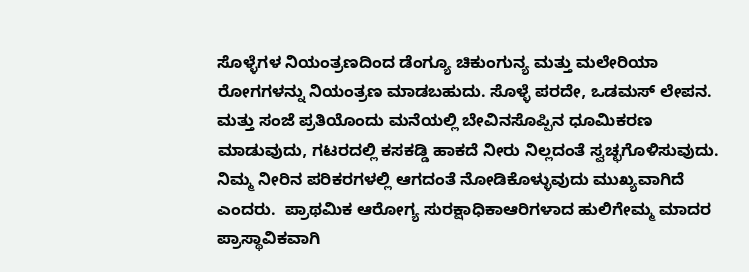ಸೊಳ್ಳೆಗಳ ನಿಯಂತ್ರಣದಿಂದ ಡೆಂಗ್ಯೂ ಚಿಕುಂಗುನ್ಯ ಮತ್ತು ಮಲೇರಿಯಾ ರೋಗಗಳನ್ನು ನಿಯಂತ್ರಣ ಮಾಡಬಹುದು. ಸೊಳ್ಳೆ ಪರದೇ, ಒಡಮಸ್ ಲೇಪನ. ಮತ್ತು ಸಂಜೆ ಪ್ರತಿಯೊಂದು ಮನೆಯಲ್ಲಿ ಬೇವಿನಸೊಪ್ಪಿನ ಧೂಮಿಕರಣ ಮಾಡುವುದು, ಗಟರದಲ್ಲಿ ಕಸಕಡ್ಡಿ ಹಾಕದೆ ನೀರು ನಿಲ್ಲದಂತೆ ಸ್ವಚ್ಛಗೊಳಿಸುವುದು. ನಿಮ್ಮ ನೀರಿನ ಪರಿಕರಗಳಲ್ಲಿ ಆಗದಂತೆ ನೋಡಿಕೊಳ್ಳುವುದು ಮುಖ್ಯವಾಗಿದೆ ಎಂದರು.  ಪ್ರಾಥಮಿಕ ಆರೋಗ್ಯ ಸುರಕ್ಷಾಧಿಕಾಆರಿಗಳಾದ ಹುಲಿಗೇಮ್ಮ ಮಾದರ ಪ್ರಾಸ್ಥಾವಿಕವಾಗಿ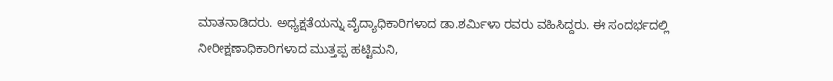ಮಾತನಾಡಿದರು. ಅಧ್ಯಕ್ಷತೆಯನ್ನು ವೈದ್ಯಾಧಿಕಾರಿಗಳಾದ ಡಾ.ಶರ್ಮಿಳಾ ರವರು ವಹಿಸಿದ್ದರು. ಈ ಸಂದರ್ಭದಲ್ಲಿ ನೀರೀಕ್ಷಣಾಧಿಕಾರಿಗಳಾದ ಮುತ್ತಪ್ಪ ಹಟ್ಟಿಮನಿ,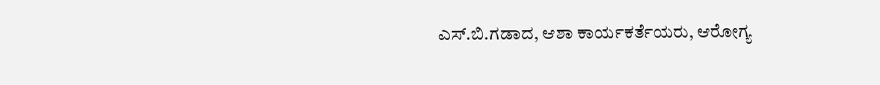ಎಸ್‌.ಬಿ.ಗಡಾದ, ಆಶಾ ಕಾರ್ಯಕರ್ತೆಯರು, ಆರೋಗ್ಯ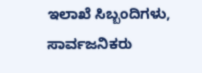ಇಲಾಖೆ ಸಿಬ್ಬಂದಿಗಳು, ಸಾರ್ವಜನಿಕರು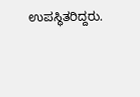ಉಪಸ್ಥಿತರಿದ್ದರು.